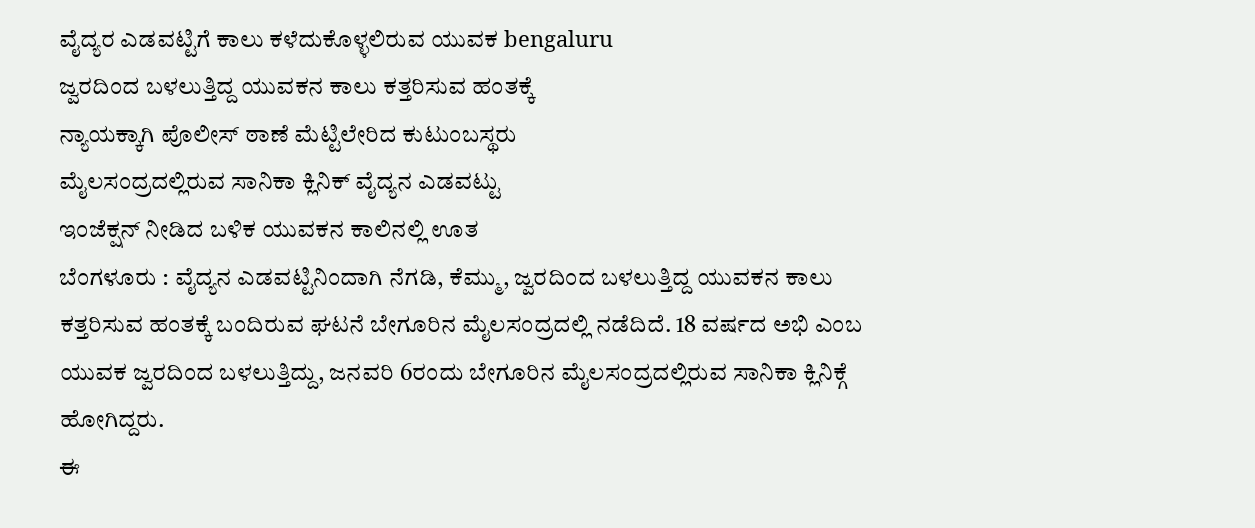ವೈದ್ಯರ ಎಡವಟ್ಟಿಗೆ ಕಾಲು ಕಳೆದುಕೊಳ್ಳಲಿರುವ ಯುವಕ bengaluru
ಜ್ವರದಿಂದ ಬಳಲುತ್ತಿದ್ದ ಯುವಕನ ಕಾಲು ಕತ್ತರಿಸುವ ಹಂತಕ್ಕೆ
ನ್ಯಾಯಕ್ಕಾಗಿ ಪೊಲೀಸ್ ಠಾಣೆ ಮೆಟ್ಟಿಲೇರಿದ ಕುಟುಂಬಸ್ಥರು
ಮೈಲಸಂದ್ರದಲ್ಲಿರುವ ಸಾನಿಕಾ ಕ್ಲಿನಿಕ್ ವೈದ್ಯನ ಎಡವಟ್ಟು
ಇಂಜೆಕ್ಷನ್ ನೀಡಿದ ಬಳಿಕ ಯುವಕನ ಕಾಲಿನಲ್ಲಿ ಊತ
ಬೆಂಗಳೂರು : ವೈದ್ಯನ ಎಡವಟ್ಟಿನಿಂದಾಗಿ ನೆಗಡಿ, ಕೆಮ್ಮು, ಜ್ವರದಿಂದ ಬಳಲುತ್ತಿದ್ದ ಯುವಕನ ಕಾಲು ಕತ್ತರಿಸುವ ಹಂತಕ್ಕೆ ಬಂದಿರುವ ಘಟನೆ ಬೇಗೂರಿನ ಮೈಲಸಂದ್ರದಲ್ಲಿ ನಡೆದಿದೆ. 18 ವರ್ಷದ ಅಭಿ ಎಂಬ ಯುವಕ ಜ್ವರದಿಂದ ಬಳಲುತ್ತಿದ್ದು, ಜನವರಿ 6ರಂದು ಬೇಗೂರಿನ ಮೈಲಸಂದ್ರದಲ್ಲಿರುವ ಸಾನಿಕಾ ಕ್ಲಿನಿಕ್ಗೆ ಹೋಗಿದ್ದರು.
ಈ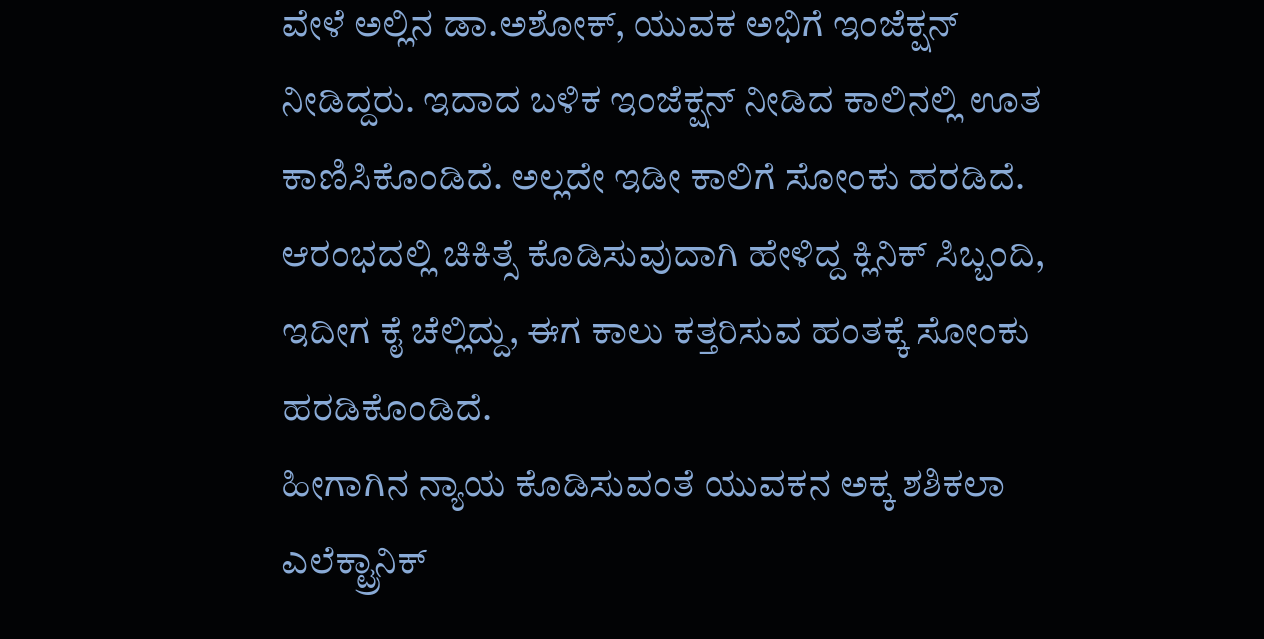ವೇಳೆ ಅಲ್ಲಿನ ಡಾ.ಅಶೋಕ್, ಯುವಕ ಅಭಿಗೆ ಇಂಜೆಕ್ಷನ್ ನೀಡಿದ್ದರು. ಇದಾದ ಬಳಿಕ ಇಂಜೆಕ್ಷನ್ ನೀಡಿದ ಕಾಲಿನಲ್ಲಿ ಊತ ಕಾಣಿಸಿಕೊಂಡಿದೆ. ಅಲ್ಲದೇ ಇಡೀ ಕಾಲಿಗೆ ಸೋಂಕು ಹರಡಿದೆ. ಆರಂಭದಲ್ಲಿ ಚಿಕಿತ್ಸೆ ಕೊಡಿಸುವುದಾಗಿ ಹೇಳಿದ್ದ ಕ್ಲಿನಿಕ್ ಸಿಬ್ಬಂದಿ, ಇದೀಗ ಕೈ ಚೆಲ್ಲಿದ್ದು, ಈಗ ಕಾಲು ಕತ್ತರಿಸುವ ಹಂತಕ್ಕೆ ಸೋಂಕು ಹರಡಿಕೊಂಡಿದೆ.
ಹೀಗಾಗಿನ ನ್ಯಾಯ ಕೊಡಿಸುವಂತೆ ಯುವಕನ ಅಕ್ಕ ಶಶಿಕಲಾ ಎಲೆಕ್ಟ್ರಾನಿಕ್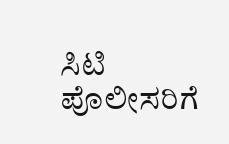ಸಿಟಿ ಪೊಲೀಸರಿಗೆ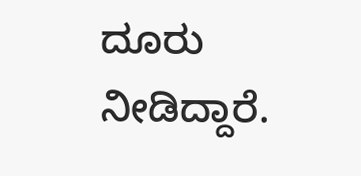ದೂರು ನೀಡಿದ್ದಾರೆ.